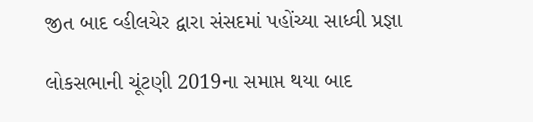જીત બાદ વ્હીલચેર દ્વારા સંસદમાં પહોંચ્યા સાધ્વી પ્રજ્ઞા

લોકસભાની ચૂંટણી 2019ના સમાપ્ત થયા બાદ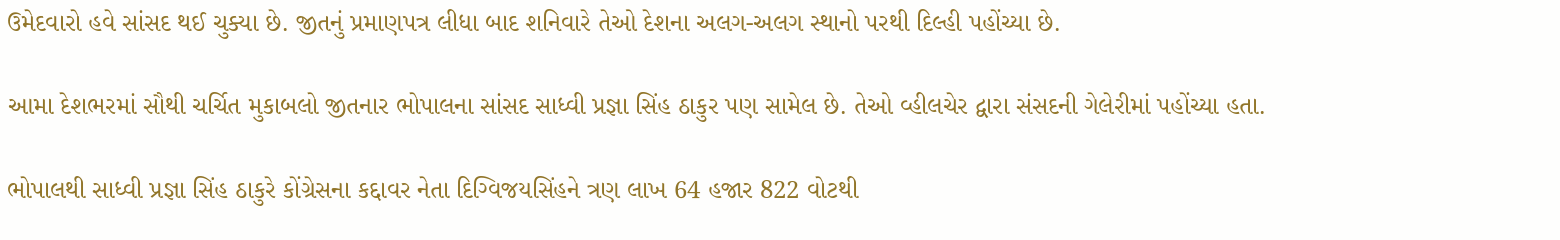ઉમેદવારો હવે સાંસદ થઈ ચુક્યા છે. જીતનું પ્રમાણપત્ર લીધા બાદ શનિવારે તેઓ દેશના અલગ-અલગ સ્થાનો પરથી દિલ્હી પહોંચ્યા છે.

આમા દેશભરમાં સૌથી ચર્ચિત મુકાબલો જીતનાર ભોપાલના સાંસદ સાધ્વી પ્રજ્ઞા સિંહ ઠાકુર પણ સામેલ છે. તેઓ વ્હીલચેર દ્વારા સંસદની ગેલેરીમાં પહોંચ્યા હતા.

ભોપાલથી સાધ્વી પ્રજ્ઞા સિંહ ઠાકુરે કોંગ્રેસના કદ્દાવર નેતા દિગ્વિજયસિંહને ત્રણ લાખ 64 હજાર 822 વોટથી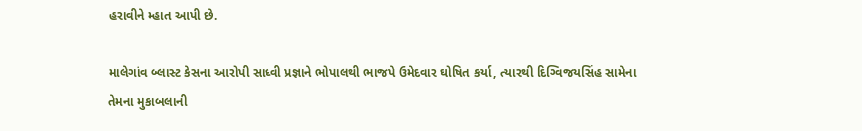હરાવીને મ્હાત આપી છે.

માલેગાંવ બ્લાસ્ટ કેસના આરોપી સાધ્વી પ્રજ્ઞાને ભોપાલથી ભાજપે ઉમેદવાર ઘોષિત કર્યા, ત્યારથી દિગ્વિજયસિંહ સામેના તેમના મુકાબલાની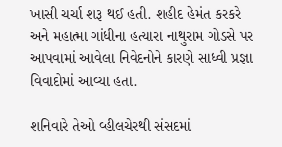ખાસી ચર્ચા શરૂ થઈ હતી. શહીદ હેમંત કરકરે અને મહાત્મા ગાંધીના હત્યારા નાથુરામ ગોડસે પર આપવામાં આવેલા નિવેદનોને કારણે સાધ્વી પ્રજ્ઞા વિવાદોમાં આવ્યા હતા.

શનિવારે તેઓ વ્હીલચેરથી સંસદમાં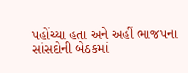પહોંચ્યા હતા અને અહીં ભાજપના સાંસદોની બેઠકમાં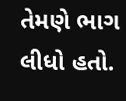તેમણે ભાગ લીધો હતો.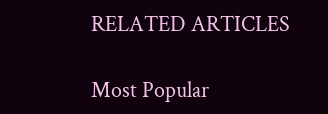RELATED ARTICLES

Most Popular